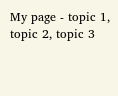My page - topic 1, topic 2, topic 3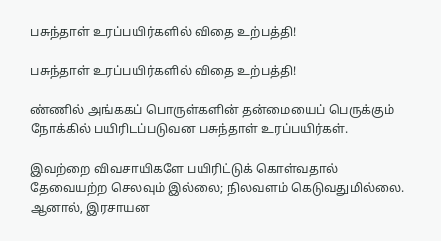பசுந்தாள் உரப்பயிர்களில் விதை உற்பத்தி!

பசுந்தாள் உரப்பயிர்களில் விதை உற்பத்தி!

ண்ணில் அங்ககப் பொருள்களின் தன்மையைப் பெருக்கும் நோக்கில் பயிரிடப்படுவன பசுந்தாள் உரப்பயிர்கள்.

இவற்றை விவசாயிகளே பயிரிட்டுக் கொள்வதால் தேவையற்ற செலவும் இல்லை; நிலவளம் கெடுவதுமில்லை. ஆனால், இரசாயன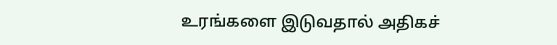உரங்களை இடுவதால் அதிகச்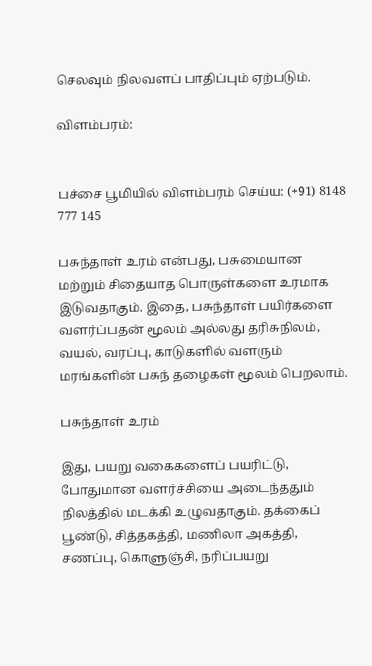செலவும் நிலவளப் பாதிப்பும் ஏற்படும்.

விளம்பரம்:


பச்சை பூமியில் விளம்பரம் செய்ய: (+91) 8148 777 145

பசுந்தாள் உரம் என்பது, பசுமையான மற்றும் சிதையாத பொருள்களை உரமாக இடுவதாகும். இதை, பசுந்தாள் பயிர்களை வளர்ப்பதன் மூலம் அல்லது தரிசுநிலம், வயல், வரப்பு, காடுகளில் வளரும் மரங்களின் பசுந் தழைகள் மூலம் பெறலாம்.

பசுந்தாள் உரம்

இது, பயறு வகைகளைப் பயரிட்டு, போதுமான வளர்ச்சியை அடைந்ததும் நிலத்தில் மடக்கி உழுவதாகும். தக்கைப் பூண்டு, சித்தகத்தி, மணிலா அகத்தி, சணப்பு, கொளுஞ்சி, நரிப்பயறு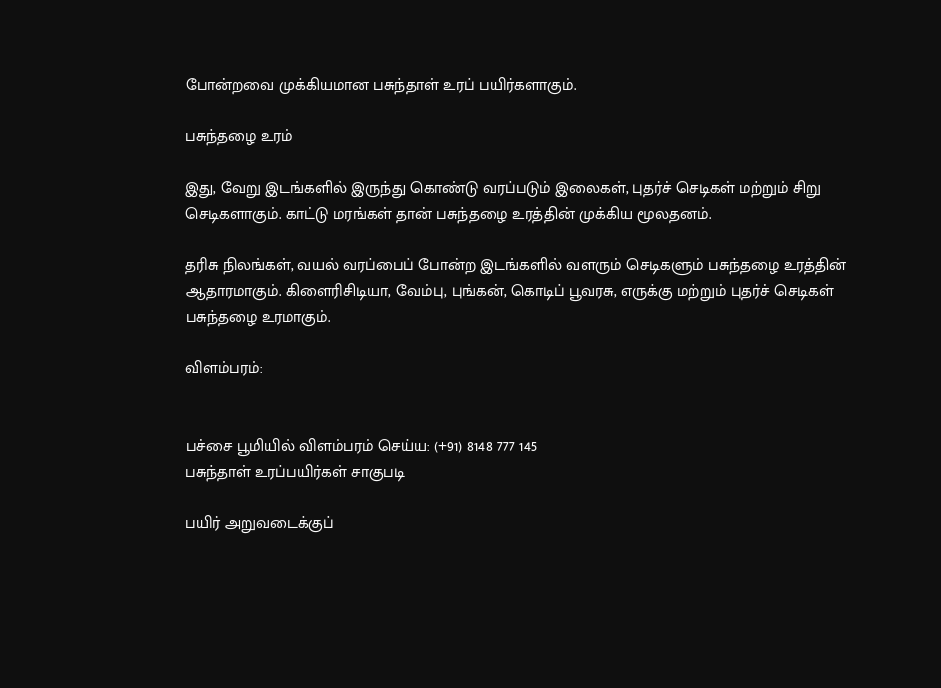போன்றவை முக்கியமான பசுந்தாள் உரப் பயிர்களாகும்.

பசுந்தழை உரம்

இது, வேறு இடங்களில் இருந்து கொண்டு வரப்படும் இலைகள், புதர்ச் செடிகள் மற்றும் சிறு செடிகளாகும். காட்டு மரங்கள் தான் பசுந்தழை உரத்தின் முக்கிய மூலதனம்.

தரிசு நிலங்கள், வயல் வரப்பைப் போன்ற இடங்களில் வளரும் செடிகளும் பசுந்தழை உரத்தின் ஆதாரமாகும். கிளைரிசிடியா, வேம்பு, புங்கன், கொடிப் பூவரசு, எருக்கு மற்றும் புதர்ச் செடிகள் பசுந்தழை உரமாகும்.

விளம்பரம்:


பச்சை பூமியில் விளம்பரம் செய்ய: (+91) 8148 777 145
பசுந்தாள் உரப்பயிர்கள் சாகுபடி

பயிர் அறுவடைக்குப்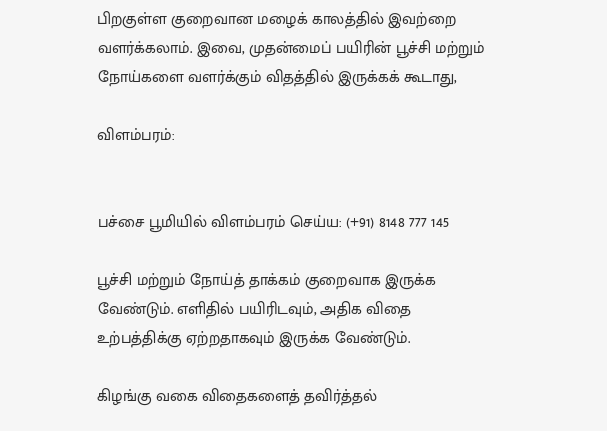பிறகுள்ள குறைவான மழைக் காலத்தில் இவற்றை வளர்க்கலாம். இவை, முதன்மைப் பயிரின் பூச்சி மற்றும் நோய்களை வளர்க்கும் விதத்தில் இருக்கக் கூடாது,

விளம்பரம்:


பச்சை பூமியில் விளம்பரம் செய்ய: (+91) 8148 777 145

பூச்சி மற்றும் நோய்த் தாக்கம் குறைவாக இருக்க வேண்டும். எளிதில் பயிரிடவும், அதிக விதை உற்பத்திக்கு ஏற்றதாகவும் இருக்க வேண்டும்.

கிழங்கு வகை விதைகளைத் தவிர்த்தல்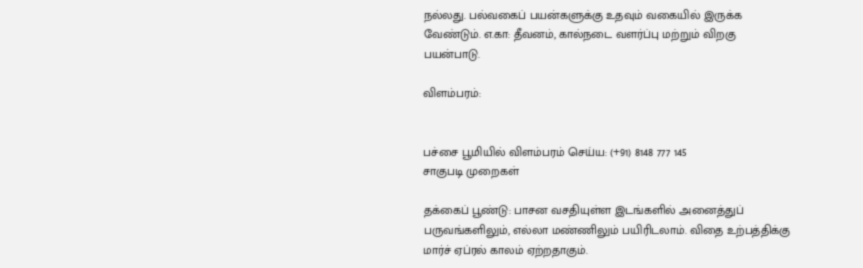நல்லது. பல்வகைப் பயன்களுக்கு உதவும் வகையில் இருக்க வேண்டும். எ.கா: தீவனம், கால்நடை வளர்ப்பு மற்றும் விறகு பயன்பாடு.

விளம்பரம்:


பச்சை பூமியில் விளம்பரம் செய்ய: (+91) 8148 777 145
சாகுபடி முறைகள்

தக்கைப் பூண்டு: பாசன வசதியுள்ள இடங்களில் அனைத்துப் பருவங்களிலும், எல்லா மண்ணிலும் பயிரிடலாம். விதை உற்பத்திக்கு மார்ச் ஏப்ரல் காலம் ஏற்றதாகும்.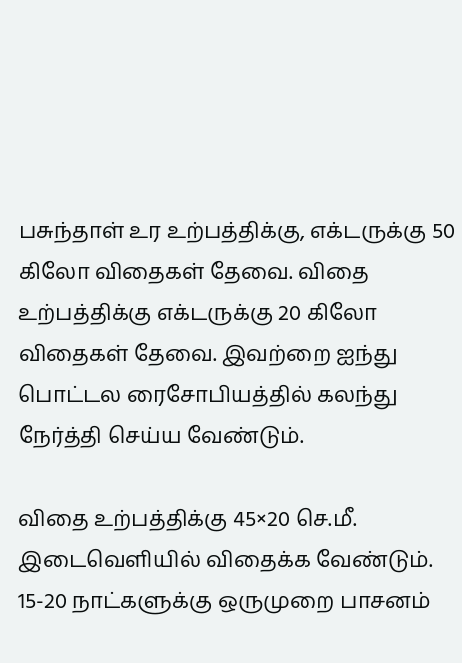பசுந்தாள் உர உற்பத்திக்கு, எக்டருக்கு 50 கிலோ விதைகள் தேவை. விதை உற்பத்திக்கு எக்டருக்கு 20 கிலோ விதைகள் தேவை. இவற்றை ஐந்து பொட்டல ரைசோபியத்தில் கலந்து நேர்த்தி செய்ய வேண்டும்.

விதை உற்பத்திக்கு 45×20 செ.மீ. இடைவெளியில் விதைக்க வேண்டும். 15-20 நாட்களுக்கு ஒருமுறை பாசனம்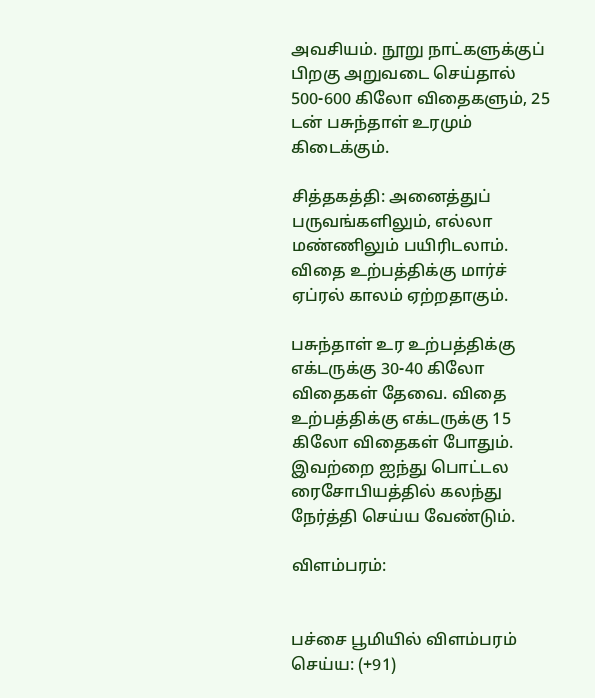அவசியம். நூறு நாட்களுக்குப் பிறகு அறுவடை செய்தால் 500-600 கிலோ விதைகளும், 25 டன் பசுந்தாள் உரமும் கிடைக்கும்.

சித்தகத்தி: அனைத்துப் பருவங்களிலும், எல்லா மண்ணிலும் பயிரிடலாம். விதை உற்பத்திக்கு மார்ச் ஏப்ரல் காலம் ஏற்றதாகும்.

பசுந்தாள் உர உற்பத்திக்கு எக்டருக்கு 30-40 கிலோ விதைகள் தேவை. விதை உற்பத்திக்கு எக்டருக்கு 15 கிலோ விதைகள் போதும். இவற்றை ஐந்து பொட்டல ரைசோபியத்தில் கலந்து நேர்த்தி செய்ய வேண்டும்.

விளம்பரம்:


பச்சை பூமியில் விளம்பரம் செய்ய: (+91)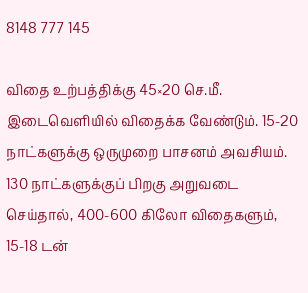8148 777 145

விதை உற்பத்திக்கு 45×20 செ.மீ. இடைவெளியில் விதைக்க வேண்டும். 15-20 நாட்களுக்கு ஒருமுறை பாசனம் அவசியம். 130 நாட்களுக்குப் பிறகு அறுவடை செய்தால், 400-600 கிலோ விதைகளும், 15-18 டன்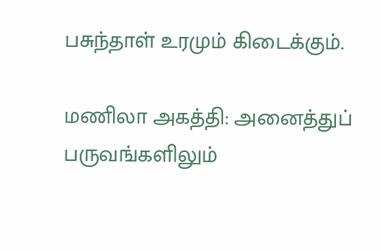பசுந்தாள் உரமும் கிடைக்கும்.

மணிலா அகத்தி: அனைத்துப் பருவங்களிலும்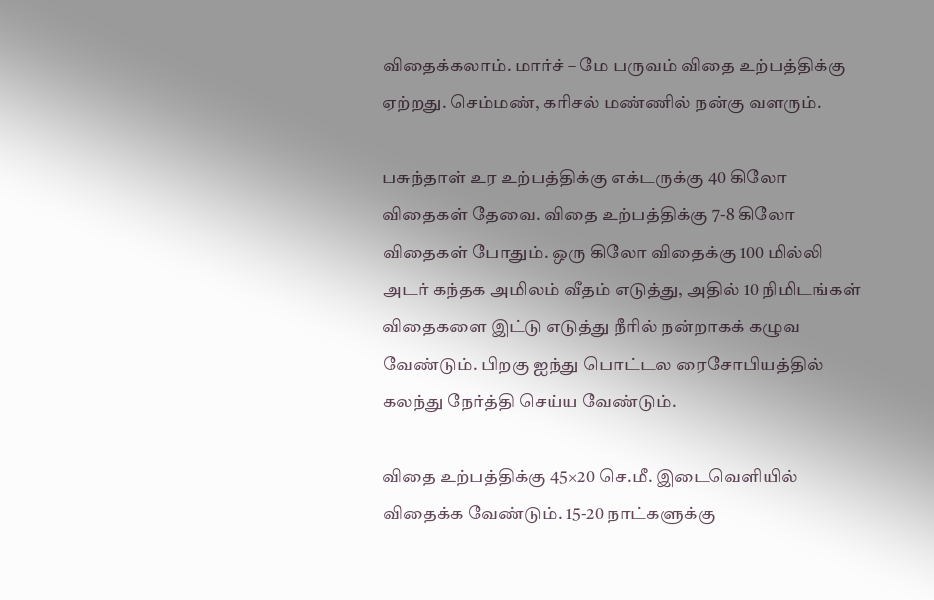விதைக்கலாம். மார்ச் – மே பருவம் விதை உற்பத்திக்கு ஏற்றது. செம்மண், கரிசல் மண்ணில் நன்கு வளரும்.

பசுந்தாள் உர உற்பத்திக்கு எக்டருக்கு 40 கிலோ விதைகள் தேவை. விதை உற்பத்திக்கு 7-8 கிலோ விதைகள் போதும். ஒரு கிலோ விதைக்கு 100 மில்லி அடர் கந்தக அமிலம் வீதம் எடுத்து, அதில் 10 நிமிடங்கள் விதைகளை இட்டு எடுத்து நீரில் நன்றாகக் கழுவ வேண்டும். பிறகு ஐந்து பொட்டல ரைசோபியத்தில் கலந்து நேர்த்தி செய்ய வேண்டும்.

விதை உற்பத்திக்கு 45×20 செ.மீ. இடைவெளியில் விதைக்க வேண்டும். 15-20 நாட்களுக்கு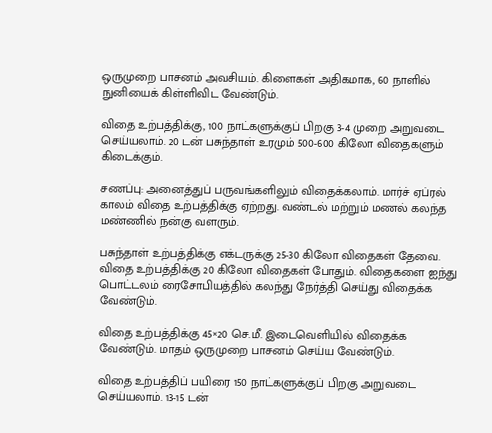ஒருமுறை பாசனம் அவசியம். கிளைகள் அதிகமாக, 60 நாளில் நுனியைக் கிள்ளிவிட வேண்டும்.

விதை உற்பத்திக்கு, 100 நாட்களுக்குப் பிறகு 3-4 முறை அறுவடை செய்யலாம். 20 டன் பசுந்தாள் உரமும் 500-600 கிலோ விதைகளும் கிடைக்கும்.

சணப்பு: அனைத்துப் பருவங்களிலும் விதைக்கலாம். மார்ச் ஏப்ரல் காலம் விதை உற்பத்திக்கு ஏற்றது. வண்டல் மற்றும் மணல் கலந்த மண்ணில் நன்கு வளரும்.

பசுந்தாள் உற்பத்திக்கு எக்டருக்கு 25-30 கிலோ விதைகள் தேவை. விதை உற்பத்திக்கு 20 கிலோ விதைகள் போதும். விதைகளை ஐந்து பொட்டலம் ரைசோபியத்தில் கலந்து நேர்த்தி செய்து விதைக்க வேண்டும்.

விதை உற்பத்திக்கு 45×20 செ.மீ. இடைவெளியில் விதைக்க வேண்டும். மாதம் ஒருமுறை பாசனம் செய்ய வேண்டும்.

விதை உற்பத்திப் பயிரை 150 நாட்களுக்குப் பிறகு அறுவடை செய்யலாம். 13-15 டன்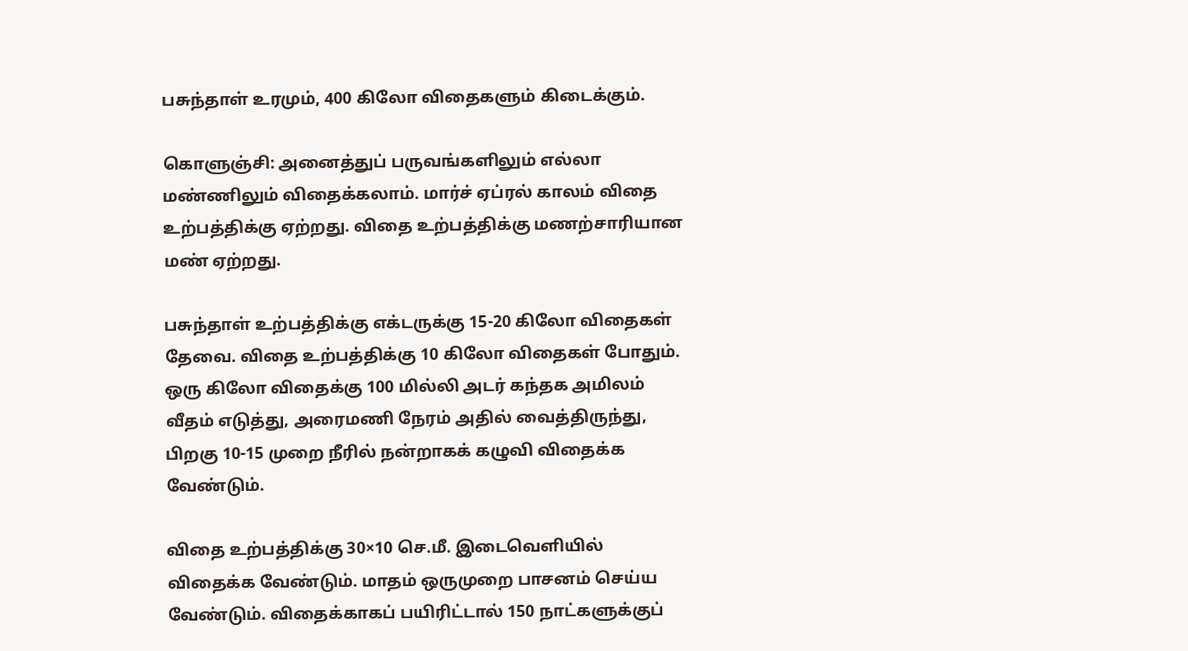பசுந்தாள் உரமும், 400 கிலோ விதைகளும் கிடைக்கும்.

கொளுஞ்சி: அனைத்துப் பருவங்களிலும் எல்லா மண்ணிலும் விதைக்கலாம். மார்ச் ஏப்ரல் காலம் விதை உற்பத்திக்கு ஏற்றது. விதை உற்பத்திக்கு மணற்சாரியான மண் ஏற்றது.

பசுந்தாள் உற்பத்திக்கு எக்டருக்கு 15-20 கிலோ விதைகள் தேவை. விதை உற்பத்திக்கு 10 கிலோ விதைகள் போதும். ஒரு கிலோ விதைக்கு 100 மில்லி அடர் கந்தக அமிலம் வீதம் எடுத்து, அரைமணி நேரம் அதில் வைத்திருந்து, பிறகு 10-15 முறை நீரில் நன்றாகக் கழுவி விதைக்க வேண்டும்.

விதை உற்பத்திக்கு 30×10 செ.மீ. இடைவெளியில் விதைக்க வேண்டும். மாதம் ஒருமுறை பாசனம் செய்ய வேண்டும். விதைக்காகப் பயிரிட்டால் 150 நாட்களுக்குப்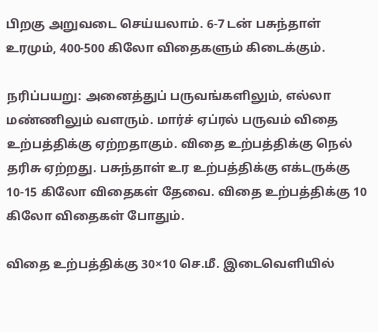பிறகு அறுவடை செய்யலாம். 6-7 டன் பசுந்தாள் உரமும், 400-500 கிலோ விதைகளும் கிடைக்கும்.

நரிப்பயறு: அனைத்துப் பருவங்களிலும், எல்லா மண்ணிலும் வளரும். மார்ச் ஏப்ரல் பருவம் விதை உற்பத்திக்கு ஏற்றதாகும். விதை உற்பத்திக்கு நெல் தரிசு ஏற்றது. பசுந்தாள் உர உற்பத்திக்கு எக்டருக்கு 10-15 கிலோ விதைகள் தேவை. விதை உற்பத்திக்கு 10 கிலோ விதைகள் போதும்.

விதை உற்பத்திக்கு 30×10 செ.மீ. இடைவெளியில்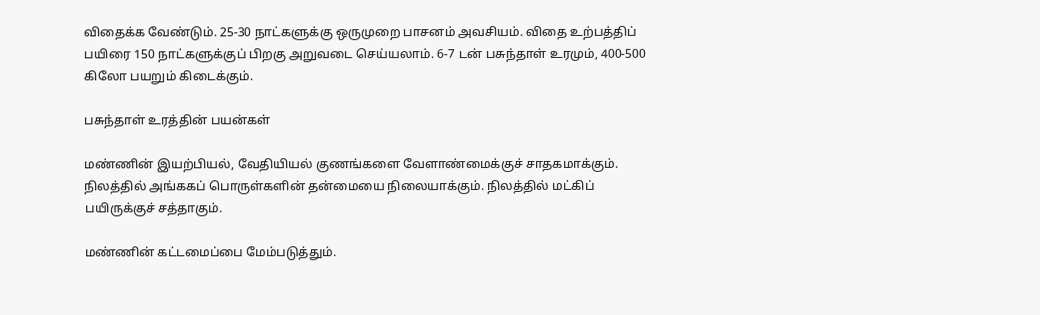விதைக்க வேண்டும். 25-30 நாட்களுக்கு ஒருமுறை பாசனம் அவசியம். விதை உற்பத்திப் பயிரை 150 நாட்களுக்குப் பிறகு அறுவடை செய்யலாம். 6-7 டன் பசுந்தாள் உரமும், 400-500 கிலோ பயறும் கிடைக்கும்.

பசுந்தாள் உரத்தின் பயன்கள்

மண்ணின் இயற்பியல், வேதியியல் குணங்களை வேளாண்மைக்குச் சாதகமாக்கும். நிலத்தில் அங்ககப் பொருள்களின் தன்மையை நிலையாக்கும். நிலத்தில் மட்கிப் பயிருக்குச் சத்தாகும்.

மண்ணின் கட்டமைப்பை மேம்படுத்தும்.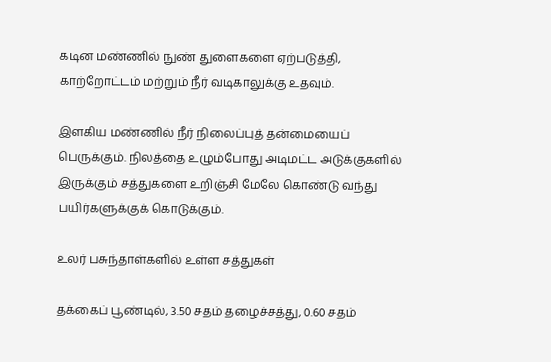கடின மண்ணில் நுண் துளைகளை ஏற்படுத்தி, காற்றோட்டம் மற்றும் நீர் வடிகாலுக்கு உதவும்.

இளகிய மண்ணில் நீர் நிலைப்புத் தன்மையைப் பெருக்கும். நிலத்தை உழும்போது அடிமட்ட அடுக்குகளில் இருக்கும் சத்துகளை உறிஞ்சி மேலே கொண்டு வந்து பயிர்களுக்குக் கொடுக்கும்.

உலர் பசுந்தாள்களில் உள்ள சத்துகள்

தக்கைப் பூண்டில், 3.50 சதம் தழைச்சத்து, 0.60 சதம்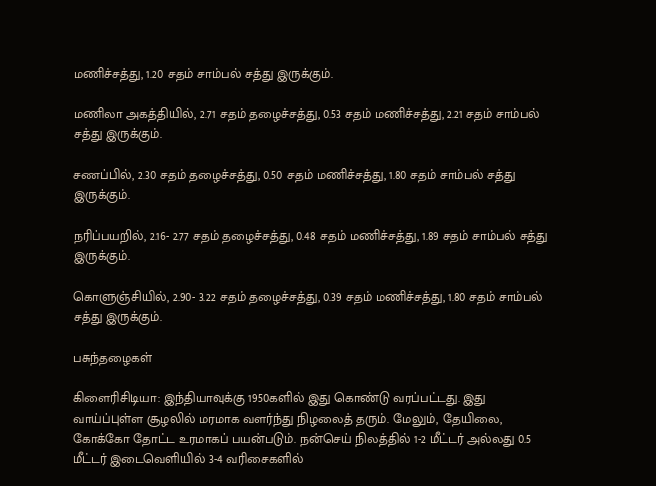மணிச்சத்து, 1.20 சதம் சாம்பல் சத்து இருக்கும்.

மணிலா அகத்தியில், 2.71 சதம் தழைச்சத்து, 0.53 சதம் மணிச்சத்து, 2.21 சதம் சாம்பல் சத்து இருக்கும்.

சணப்பில், 2.30 சதம் தழைச்சத்து, 0.50 சதம் மணிச்சத்து, 1.80 சதம் சாம்பல் சத்து இருக்கும்.

நரிப்பயறில், 2.16- 2.77 சதம் தழைச்சத்து, 0.48 சதம் மணிச்சத்து, 1.89 சதம் சாம்பல் சத்து இருக்கும்.

கொளுஞ்சியில், 2.90- 3.22 சதம் தழைச்சத்து, 0.39 சதம் மணிச்சத்து, 1.80 சதம் சாம்பல் சத்து இருக்கும்.

பசுந்தழைகள்

கிளைரிசிடியா: இந்தியாவுக்கு 1950களில் இது கொண்டு வரப்பட்டது. இது வாய்ப்புள்ள சூழலில் மரமாக வளர்ந்து நிழலைத் தரும். மேலும், தேயிலை, கோக்கோ தோட்ட உரமாகப் பயன்படும். நன்செய் நிலத்தில் 1-2 மீட்டர் அல்லது 0.5 மீட்டர் இடைவெளியில் 3-4 வரிசைகளில்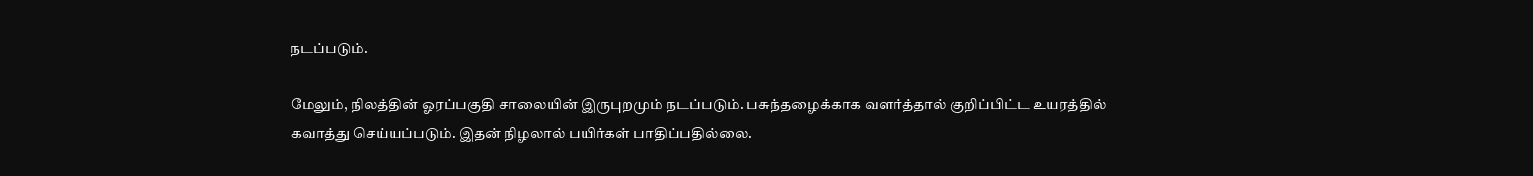நடப்படும்.

மேலும், நிலத்தின் ஓரப்பகுதி சாலையின் இருபுறமும் நடப்படும். பசுந்தழைக்காக வளர்த்தால் குறிப்பிட்ட உயரத்தில் கவாத்து செய்யப்படும். இதன் நிழலால் பயிர்கள் பாதிப்பதில்லை.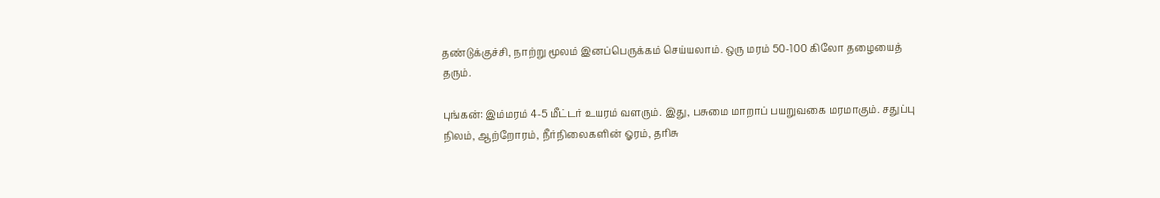தண்டுக்குச்சி, நாற்று மூலம் இனப்பெருக்கம் செய்யலாம். ஒரு மரம் 50-100 கிலோ தழையைத் தரும்.

புங்கன்: இம்மரம் 4-5 மீட்டர் உயரம் வளரும். இது, பசுமை மாறாப் பயறுவகை மரமாகும். சதுப்பு நிலம், ஆற்றோரம், நீர்நிலைகளின் ஓரம், தரிசு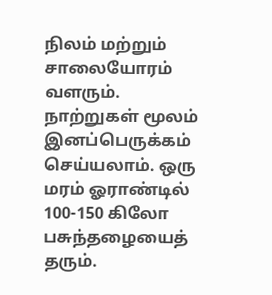நிலம் மற்றும் சாலையோரம் வளரும். நாற்றுகள் மூலம் இனப்பெருக்கம் செய்யலாம். ஒரு மரம் ஓராண்டில் 100-150 கிலோ பசுந்தழையைத் தரும்.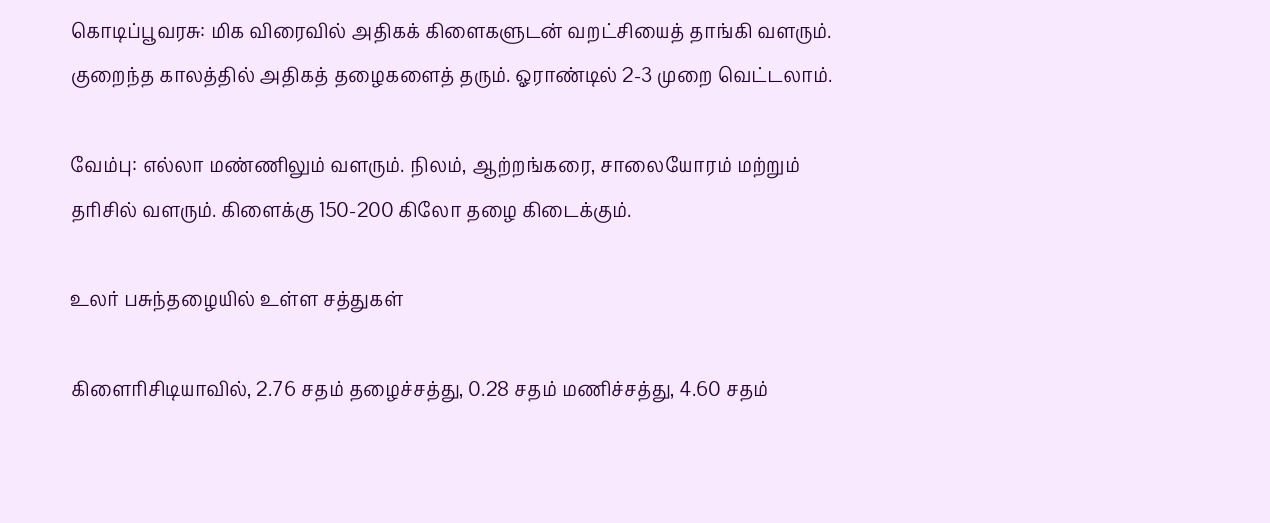கொடிப்பூவரசு: மிக விரைவில் அதிகக் கிளைகளுடன் வறட்சியைத் தாங்கி வளரும். குறைந்த காலத்தில் அதிகத் தழைகளைத் தரும். ஓராண்டில் 2-3 முறை வெட்டலாம்.

வேம்பு: எல்லா மண்ணிலும் வளரும். நிலம், ஆற்றங்கரை, சாலையோரம் மற்றும் தரிசில் வளரும். கிளைக்கு 150-200 கிலோ தழை கிடைக்கும்.

உலர் பசுந்தழையில் உள்ள சத்துகள்

கிளைரிசிடியாவில், 2.76 சதம் தழைச்சத்து, 0.28 சதம் மணிச்சத்து, 4.60 சதம்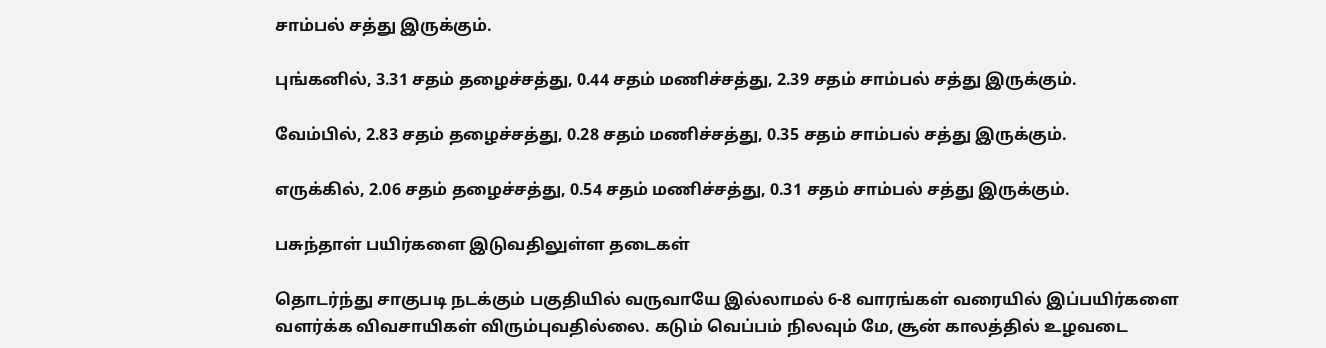சாம்பல் சத்து இருக்கும்.

புங்கனில், 3.31 சதம் தழைச்சத்து, 0.44 சதம் மணிச்சத்து, 2.39 சதம் சாம்பல் சத்து இருக்கும்.

வேம்பில், 2.83 சதம் தழைச்சத்து, 0.28 சதம் மணிச்சத்து, 0.35 சதம் சாம்பல் சத்து இருக்கும்.

எருக்கில், 2.06 சதம் தழைச்சத்து, 0.54 சதம் மணிச்சத்து, 0.31 சதம் சாம்பல் சத்து இருக்கும்.

பசுந்தாள் பயிர்களை இடுவதிலுள்ள தடைகள்

தொடர்ந்து சாகுபடி நடக்கும் பகுதியில் வருவாயே இல்லாமல் 6-8 வாரங்கள் வரையில் இப்பயிர்களை வளர்க்க விவசாயிகள் விரும்புவதில்லை. கடும் வெப்பம் நிலவும் மே, சூன் காலத்தில் உழவடை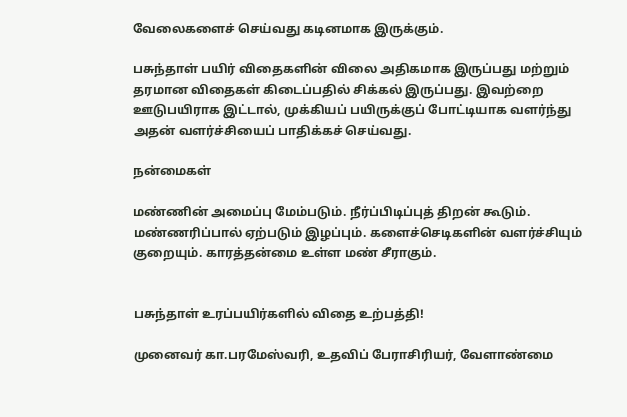வேலைகளைச் செய்வது கடினமாக இருக்கும்.

பசுந்தாள் பயிர் விதைகளின் விலை அதிகமாக இருப்பது மற்றும் தரமான விதைகள் கிடைப்பதில் சிக்கல் இருப்பது. இவற்றை ஊடுபயிராக இட்டால், முக்கியப் பயிருக்குப் போட்டியாக வளர்ந்து அதன் வளர்ச்சியைப் பாதிக்கச் செய்வது.

நன்மைகள்

மண்ணின் அமைப்பு மேம்படும். நீர்ப்பிடிப்புத் திறன் கூடும். மண்ணரிப்பால் ஏற்படும் இழப்பும். களைச்செடிகளின் வளர்ச்சியும் குறையும். காரத்தன்மை உள்ள மண் சீராகும்.


பசுந்தாள் உரப்பயிர்களில் விதை உற்பத்தி!

முனைவர் கா.பரமேஸ்வரி, உதவிப் பேராசிரியர், வேளாண்மை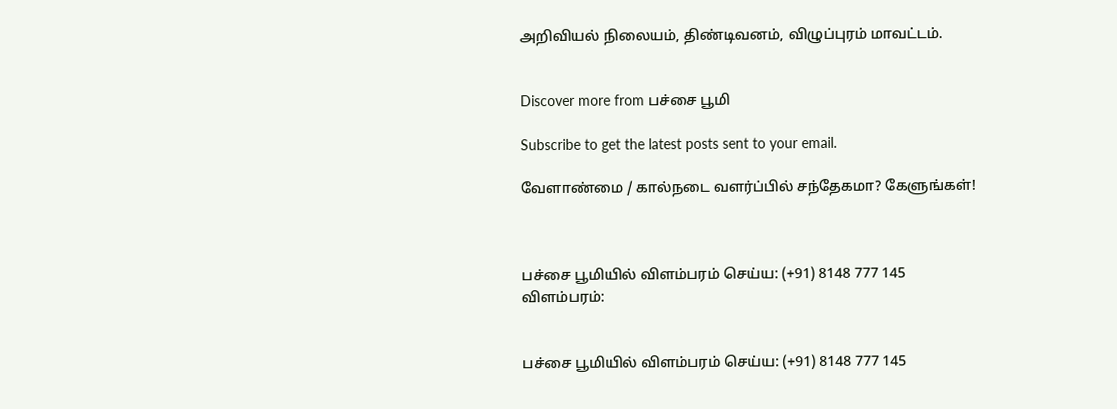அறிவியல் நிலையம், திண்டிவனம், விழுப்புரம் மாவட்டம்.


Discover more from பச்சை பூமி

Subscribe to get the latest posts sent to your email.

வேளாண்மை / கால்நடை வளர்ப்பில் சந்தேகமா? கேளுங்கள்!



பச்சை பூமியில் விளம்பரம் செய்ய: (+91) 8148 777 145
விளம்பரம்:


பச்சை பூமியில் விளம்பரம் செய்ய: (+91) 8148 777 145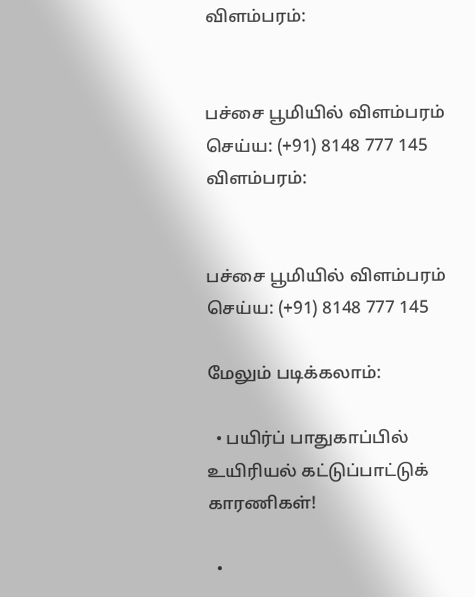விளம்பரம்:


பச்சை பூமியில் விளம்பரம் செய்ய: (+91) 8148 777 145
விளம்பரம்:


பச்சை பூமியில் விளம்பரம் செய்ய: (+91) 8148 777 145

மேலும் படிக்கலாம்:

  • பயிர்ப் பாதுகாப்பில் உயிரியல் கட்டுப்பாட்டுக் காரணிகள்!

  •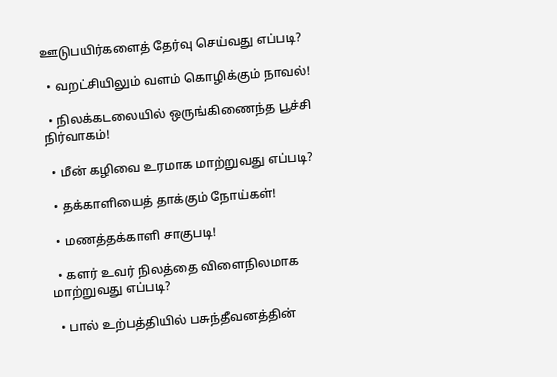ஊடுபயிர்களைத் தேர்வு செய்வது எப்படி?

  • வறட்சியிலும் வளம் கொழிக்கும் நாவல்!

  • நிலக்கடலையில் ஒருங்கிணைந்த பூச்சி நிர்வாகம்!

  • மீன் கழிவை உரமாக மாற்றுவது எப்படி?

  • தக்காளியைத் தாக்கும் நோய்கள்!

  • மணத்தக்காளி சாகுபடி!

  • களர் உவர் நிலத்தை விளைநிலமாக மாற்றுவது எப்படி?

  • பால் உற்பத்தியில் பசுந்தீவனத்தின்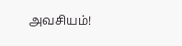அவசியம்!